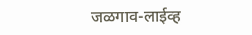जळगाव-लाईव्ह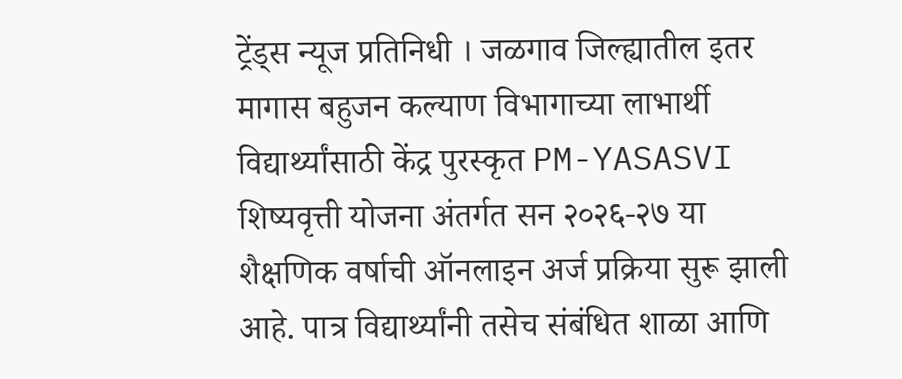ट्रेंड्स न्यूज प्रतिनिधी । जळगाव जिल्ह्यातील इतर मागास बहुजन कल्याण विभागाच्या लाभार्थी विद्यार्थ्यांसाठी केंद्र पुरस्कृत PM-YASASVI शिष्यवृत्ती योजना अंतर्गत सन २०२६-२७ या शैक्षणिक वर्षाची ऑनलाइन अर्ज प्रक्रिया सुरू झाली आहे. पात्र विद्यार्थ्यांनी तसेच संबंधित शाळा आणि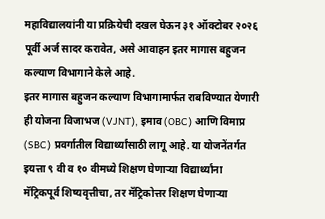महाविद्यालयांनी या प्रक्रियेची दखल घेऊन ३१ ऑक्टोबर २०२६ पूर्वी अर्ज सादर करावेत, असे आवाहन इतर मागास बहुजन कल्याण विभागाने केले आहे.
इतर मागास बहुजन कल्याण विभागामार्फत राबविण्यात येणारी ही योजना विजाभज (VJNT), इमाव (OBC) आणि विमाप्र (SBC) प्रवर्गातील विद्यार्थ्यांसाठी लागू आहे. या योजनेंतर्गत इयत्ता ९ वी व १० वीमध्ये शिक्षण घेणाऱ्या विद्यार्थ्यांना मॅट्रिकपूर्व शिष्यवृत्तीचा, तर मॅट्रिकोत्तर शिक्षण घेणाऱ्या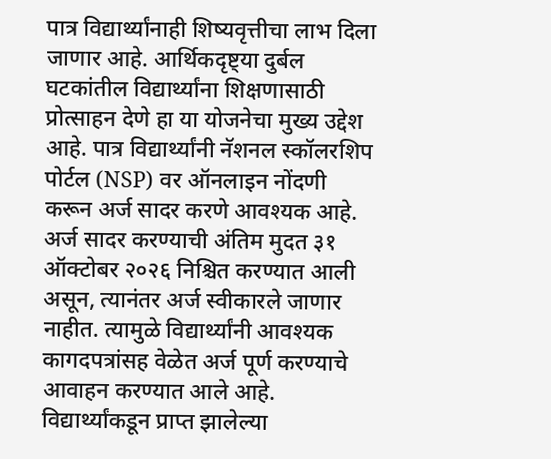पात्र विद्यार्थ्यांनाही शिष्यवृत्तीचा लाभ दिला जाणार आहे. आर्थिकदृष्ट्या दुर्बल घटकांतील विद्यार्थ्यांना शिक्षणासाठी प्रोत्साहन देणे हा या योजनेचा मुख्य उद्देश आहे. पात्र विद्यार्थ्यांनी नॅशनल स्कॉलरशिप पोर्टल (NSP) वर ऑनलाइन नोंदणी करून अर्ज सादर करणे आवश्यक आहे. अर्ज सादर करण्याची अंतिम मुदत ३१ ऑक्टोबर २०२६ निश्चित करण्यात आली असून, त्यानंतर अर्ज स्वीकारले जाणार नाहीत. त्यामुळे विद्यार्थ्यांनी आवश्यक कागदपत्रांसह वेळेत अर्ज पूर्ण करण्याचे आवाहन करण्यात आले आहे.
विद्यार्थ्यांकडून प्राप्त झालेल्या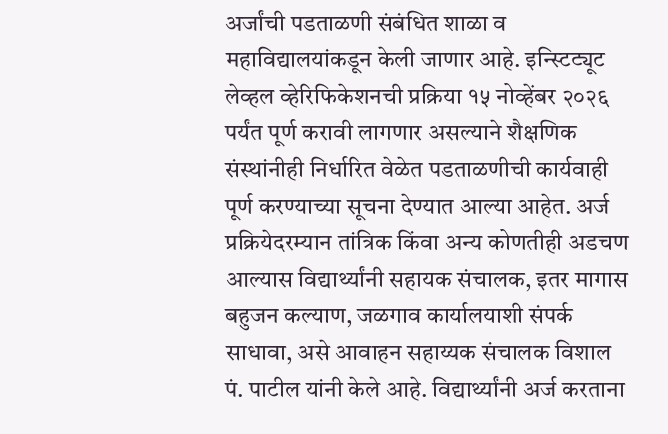अर्जांची पडताळणी संबंधित शाळा व महाविद्यालयांकडून केली जाणार आहे. इन्स्टिट्यूट लेव्हल व्हेरिफिकेशनची प्रक्रिया १५ नोव्हेंबर २०२६ पर्यंत पूर्ण करावी लागणार असल्याने शैक्षणिक संस्थांनीही निर्धारित वेळेत पडताळणीची कार्यवाही पूर्ण करण्याच्या सूचना देण्यात आल्या आहेत. अर्ज प्रक्रियेदरम्यान तांत्रिक किंवा अन्य कोणतीही अडचण आल्यास विद्यार्थ्यांनी सहायक संचालक, इतर मागास बहुजन कल्याण, जळगाव कार्यालयाशी संपर्क साधावा, असे आवाहन सहाय्यक संचालक विशाल पं. पाटील यांनी केले आहे. विद्यार्थ्यांनी अर्ज करताना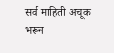सर्व माहिती अचूक भरून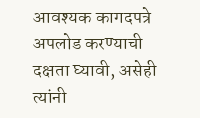आवश्यक कागदपत्रे अपलोड करण्याची दक्षता घ्यावी, असेही त्यांनी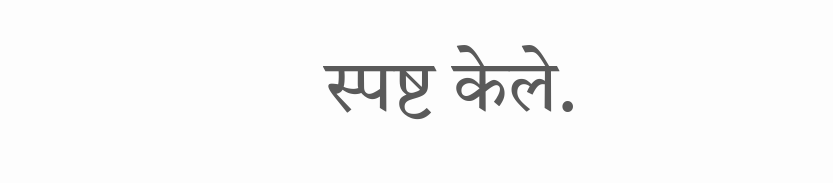स्पष्ट केले.